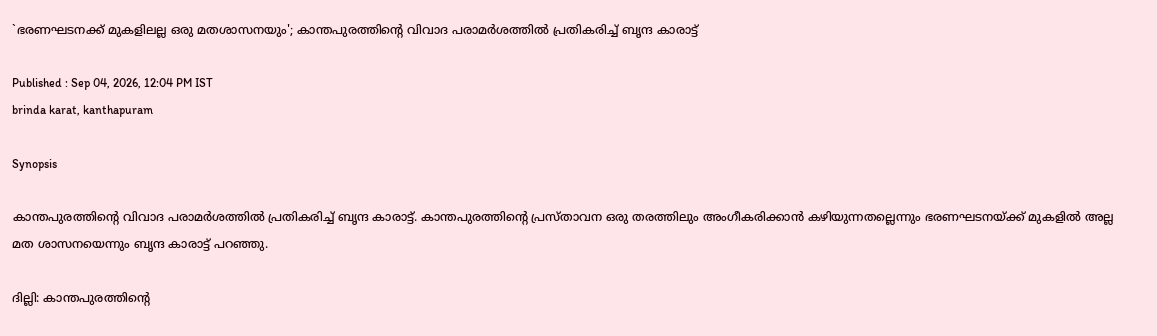`ഭരണഘടനക്ക് മുകളിലല്ല ഒരു മതശാസനയും'; കാന്തപുരത്തിന്റെ വിവാദ പരാമർശത്തിൽ പ്രതികരിച്ച് ബൃന്ദ കാരാട്ട്

Published : Sep 04, 2026, 12:04 PM IST
brinda karat, kanthapuram

Synopsis

കാന്തപുരത്തിന്റെ വിവാദ പരാമർശത്തിൽ പ്രതികരിച്ച് ബൃന്ദ കാരാട്ട്. കാന്തപുരത്തിൻ്റെ പ്രസ്താവന ഒരു തരത്തിലും അംഗീകരിക്കാൻ കഴിയുന്നതല്ലെന്നും ഭരണഘടനയ്ക്ക് മുകളിൽ അല്ല മത ശാസനയെന്നും ബൃന്ദ കാരാട്ട് പറഞ്ഞു.

ദില്ലി: കാന്തപുരത്തിന്റെ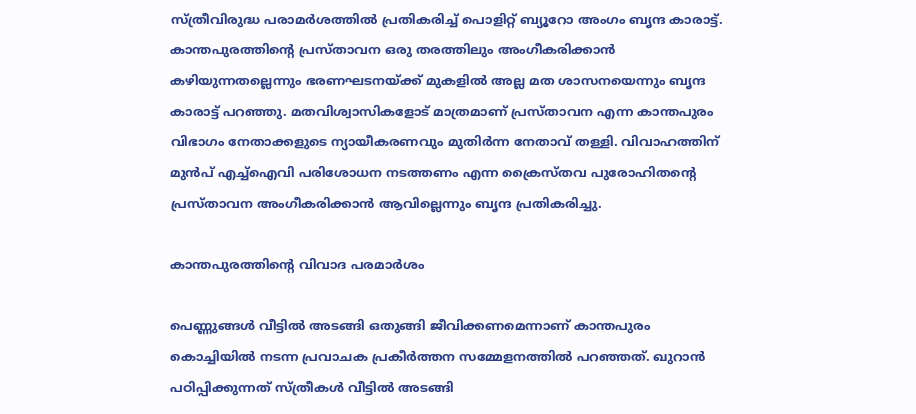സ്ത്രീവിരുദ്ധ പരാമർശത്തിൽ പ്രതികരിച്ച് പൊളിറ്റ് ബ്യൂറോ അംഗം ബൃന്ദ കാരാട്ട്. കാന്തപുരത്തിൻ്റെ പ്രസ്താവന ഒരു തരത്തിലും അംഗീകരിക്കാൻ കഴിയുന്നതല്ലെന്നും ഭരണഘടനയ്ക്ക് മുകളിൽ അല്ല മത ശാസനയെന്നും ബൃന്ദ കാരാട്ട് പറഞ്ഞു. മതവിശ്വാസികളോട് മാത്രമാണ് പ്രസ്താവന എന്ന കാന്തപുരം വിഭാഗം നേതാക്കളുടെ ന്യായീകരണവും മുതിർന്ന നേതാവ് തള്ളി. വിവാഹത്തിന് മുൻപ് എച്ച്ഐവി പരിശോധന നടത്തണം എന്ന ക്രൈസ്തവ പുരോഹിതൻ്റെ പ്രസ്താവന അംഗീകരിക്കാൻ ആവില്ലെന്നും ബൃന്ദ പ്രതികരിച്ചു.

കാന്തപുരത്തിൻ്റെ വിവാദ പരമാർശം

പെണ്ണുങ്ങൾ വീട്ടിൽ അടങ്ങി ഒതുങ്ങി ജീവിക്കണമെന്നാണ് കാന്തപുരം കൊച്ചിയിൽ നടന്ന പ്രവാചക പ്രകീർത്തന സമ്മേളനത്തിൽ പറഞ്ഞത്. ഖുറാൻ പഠിപ്പിക്കുന്നത് സ്ത്രീകൾ വീട്ടിൽ അടങ്ങി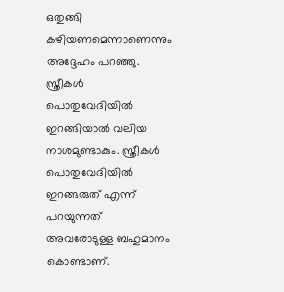ഒതുങ്ങി കഴിയണമെന്നാണെന്നും അദ്ദേഹം പറഞ്ഞു. സ്ത്രീകൾ പൊതുവേദിയിൽ ഇറങ്ങിയാൽ വലിയ നാശമുണ്ടാകും. സ്ത്രീകൾ പൊതുവേദിയിൽ ഇറങ്ങരുത് എന്ന് പറയുന്നത് അവരോടുള്ള ബഹുമാനം കൊണ്ടാണ്.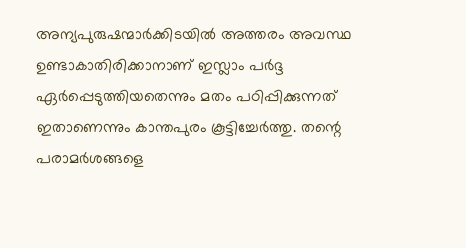അന്യപുരുഷന്മാർക്കിടയിൽ അത്തരം അവസ്ഥ ഉണ്ടാകാതിരിക്കാനാണ് ഇസ്ലാം പർദ്ദ ഏർപ്പെടുത്തിയതെന്നും മതം പഠിപ്പിക്കുന്നത് ഇതാണെന്നും കാന്തപുരം കൂട്ടിച്ചേർത്തു. തന്റെ പരാമർശങ്ങളെ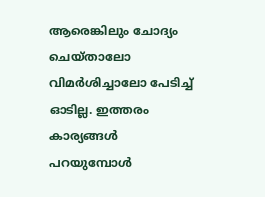ആരെങ്കിലും ചോദ്യം ചെയ്താലോ വിമർശിച്ചാലോ പേടിച്ച് ഓടില്ല. ഇത്തരം കാര്യങ്ങൾ പറയുമ്പോൾ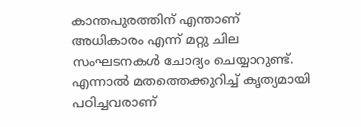കാന്തപുരത്തിന് എന്താണ് അധികാരം എന്ന് മറ്റു ചില സംഘടനകൾ ചോദ്യം ചെയ്യാറുണ്ട്. എന്നാൽ മതത്തെക്കുറിച്ച് കൃത്യമായി പഠിച്ചവരാണ്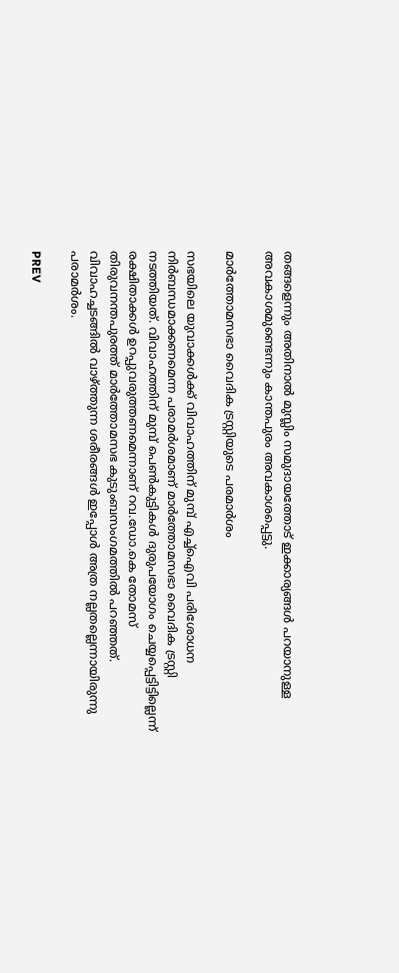തങ്ങളെന്നും അതിനാൽ മുസ്ലിം സമുദായത്തോട് ഇക്കാര്യങ്ങൾ പറയാനുള്ള അവകാശമുണ്ടെന്നും കാന്തപുരം അവകാശപ്പെട്ടു.

മാർത്തോമസഭാ വൈദിക ട്രസ്റ്റിയുടെ പരമാർശം

സഭയിലെ യുവാക്കൾക്ക് വിവാഹത്തിന് മുമ്പ് എച്ച്ഐവി പരിശോധന നിർബന്ധമാക്കണമെന്ന പരാമർശമാണ് മാർത്തോമസഭാ വൈദിക ട്രസ്റ്റി നടത്തിയത്. വിവാഹത്തിന് മുമ്പ് പെൺകുട്ടികൾ ദുരുപയോഗം ചെയ്യപ്പെട്ടിട്ടില്ലെന്ന് രക്ഷിതാക്കൾ ഉറപ്പുവരുത്തണമെന്നാണ് റവ.ഡോ.കെ തോമസ് തിരുവനന്തപുരത്ത് മാർത്തോമസഭ കുടുംബസംഗമത്തിൽ പറഞ്ഞത്. വിവാഹച്ചടങ്ങിൽ വാഴ്ത്തുന്ന ശരീരങ്ങൾ ഇപ്പോൾ അത്ര നല്ലതല്ലെന്നായിരുന്നു പരാമർശം.

PREV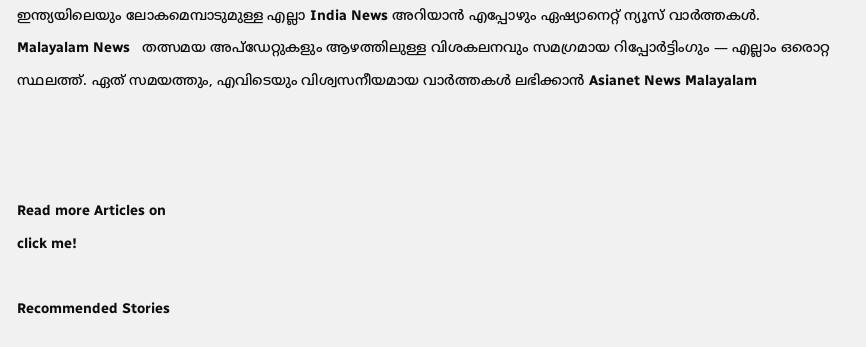ഇന്ത്യയിലെയും ലോകമെമ്പാടുമുള്ള എല്ലാ India News അറിയാൻ എപ്പോഴും ഏഷ്യാനെറ്റ് ന്യൂസ് വാർത്തകൾ. Malayalam News   തത്സമയ അപ്‌ഡേറ്റുകളും ആഴത്തിലുള്ള വിശകലനവും സമഗ്രമായ റിപ്പോർട്ടിംഗും — എല്ലാം ഒരൊറ്റ സ്ഥലത്ത്. ഏത് സമയത്തും, എവിടെയും വിശ്വസനീയമായ വാർത്തകൾ ലഭിക്കാൻ Asianet News Malayalam



Read more Articles on
click me!

Recommended Stories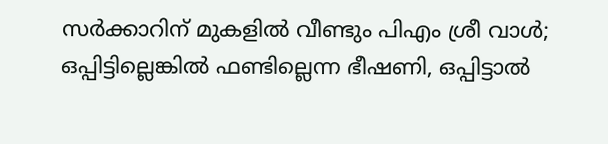സർക്കാറിന് മുകളിൽ വീണ്ടും പിഎം ശ്രീ വാൾ; ഒപ്പിട്ടില്ലെങ്കിൽ ഫണ്ടില്ലെന്ന ഭീഷണി, ഒപ്പിട്ടാൽ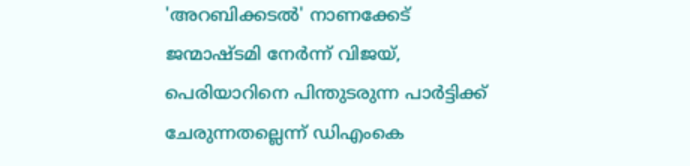'അറബിക്കടൽ' നാണക്കേട്
ജന്മാഷ്ടമി നേർന്ന് വിജയ്, പെരിയാറിനെ പിന്തുടരുന്ന പാർട്ടിക്ക് ചേരുന്നതല്ലെന്ന് ഡിഎംകെ